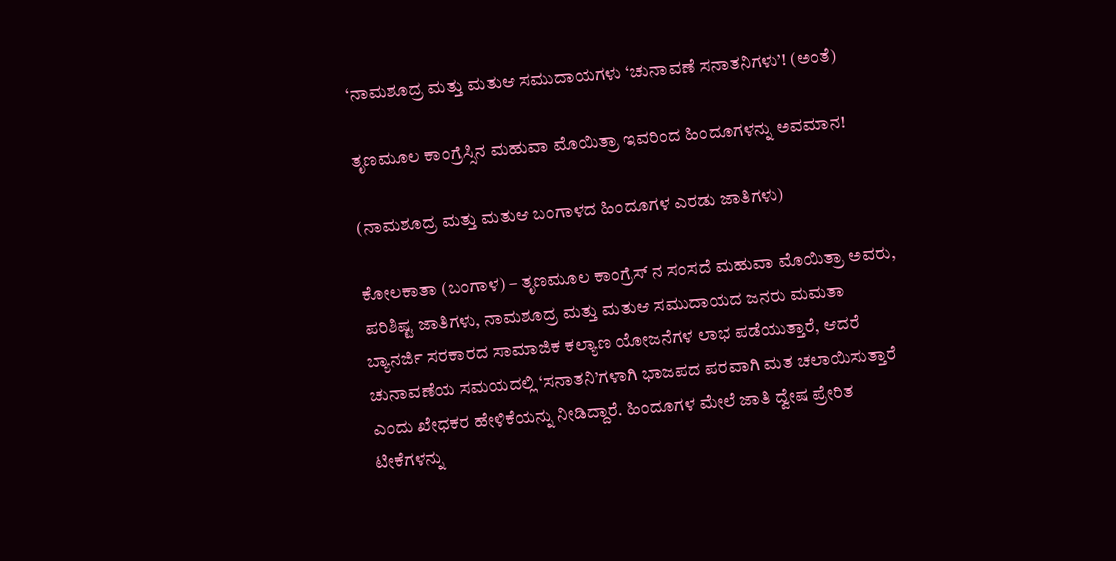‘ನಾಮಶೂದ್ರ ಮತ್ತು ಮತುಆ ಸಮುದಾಯಗಳು ‘ಚುನಾವಣೆ ಸನಾತನಿಗಳು’! (ಅಂತೆ)

ತೃಣಮೂಲ ಕಾಂಗ್ರೆಸ್ಸಿನ ಮಹುವಾ ಮೊಯಿತ್ರಾ ಇವರಿಂದ ಹಿಂದೂಗಳನ್ನು ಅವಮಾನ!

(ನಾಮಶೂದ್ರ ಮತ್ತು ಮತುಆ ಬಂಗಾಳದ ಹಿಂದೂಗಳ ಎರಡು ಜಾತಿಗಳು)

ಕೋಲಕಾತಾ (ಬಂಗಾಳ) – ತೃಣಮೂಲ ಕಾಂಗ್ರೆಸ್ ನ ಸಂಸದೆ ಮಹುವಾ ಮೊಯಿತ್ರಾ ಅವರು, ಪರಿಶಿಷ್ಟ ಜಾತಿಗಳು, ನಾಮಶೂದ್ರ ಮತ್ತು ಮತುಆ ಸಮುದಾಯದ ಜನರು ಮಮತಾ ಬ್ಯಾನರ್ಜಿ ಸರಕಾರದ ಸಾಮಾಜಿಕ ಕಲ್ಯಾಣ ಯೋಜನೆಗಳ ಲಾಭ ಪಡೆಯುತ್ತಾರೆ, ಆದರೆ ಚುನಾವಣೆಯ ಸಮಯದಲ್ಲಿ ‘ಸನಾತನಿ’ಗಳಾಗಿ ಭಾಜಪದ ಪರವಾಗಿ ಮತ ಚಲಾಯಿಸುತ್ತಾರೆ ಎಂದು ಖೇಧಕರ ಹೇಳಿಕೆಯನ್ನು ನೀಡಿದ್ದಾರೆ. ಹಿಂದೂಗಳ ಮೇಲೆ ಜಾತಿ ದ್ವೇಷ ಪ್ರೇರಿತ ಟೀಕೆಗಳನ್ನು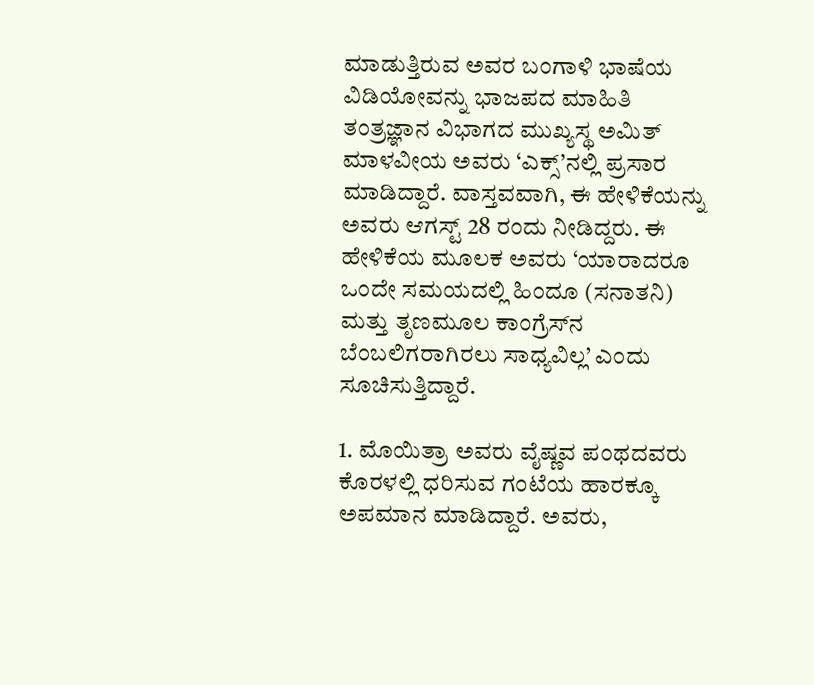ಮಾಡುತ್ತಿರುವ ಅವರ ಬಂಗಾಳಿ ಭಾಷೆಯ ವಿಡಿಯೋವನ್ನು ಭಾಜಪದ ಮಾಹಿತಿ ತಂತ್ರಜ್ಞಾನ ವಿಭಾಗದ ಮುಖ್ಯಸ್ಥ ಅಮಿತ್ ಮಾಳವೀಯ ಅವರು ‘ಎಕ್ಸ್’ನಲ್ಲಿ ಪ್ರಸಾರ ಮಾಡಿದ್ದಾರೆ. ವಾಸ್ತವವಾಗಿ, ಈ ಹೇಳಿಕೆಯನ್ನು ಅವರು ಆಗಸ್ಟ್ 28 ರಂದು ನೀಡಿದ್ದರು. ಈ ಹೇಳಿಕೆಯ ಮೂಲಕ ಅವರು ‘ಯಾರಾದರೂ ಒಂದೇ ಸಮಯದಲ್ಲಿ ಹಿಂದೂ (ಸನಾತನಿ) ಮತ್ತು ತೃಣಮೂಲ ಕಾಂಗ್ರೆಸ್‌ನ ಬೆಂಬಲಿಗರಾಗಿರಲು ಸಾಧ್ಯವಿಲ್ಲ’ ಎಂದು ಸೂಚಿಸುತ್ತಿದ್ದಾರೆ.

1. ಮೊಯಿತ್ರಾ ಅವರು ವೈಷ್ಣವ ಪಂಥದವರು ಕೊರಳಲ್ಲಿ ಧರಿಸುವ ಗಂಟೆಯ ಹಾರಕ್ಕೂ ಅಪಮಾನ ಮಾಡಿದ್ದಾರೆ. ಅವರು,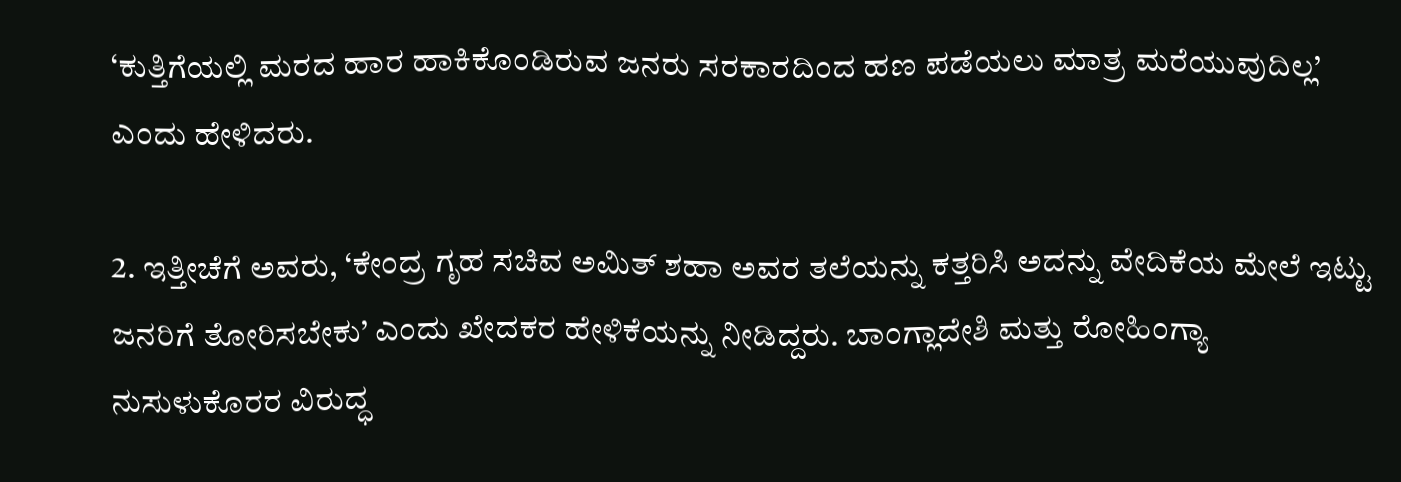‘ಕುತ್ತಿಗೆಯಲ್ಲಿ ಮರದ ಹಾರ ಹಾಕಿಕೊಂಡಿರುವ ಜನರು ಸರಕಾರದಿಂದ ಹಣ ಪಡೆಯಲು ಮಾತ್ರ ಮರೆಯುವುದಿಲ್ಲ’ ಎಂದು ಹೇಳಿದರು.

2. ಇತ್ತೀಚೆಗೆ ಅವರು, ‘ಕೇಂದ್ರ ಗೃಹ ಸಚಿವ ಅಮಿತ್ ಶಹಾ ಅವರ ತಲೆಯನ್ನು ಕತ್ತರಿಸಿ ಅದನ್ನು ವೇದಿಕೆಯ ಮೇಲೆ ಇಟ್ಟು ಜನರಿಗೆ ತೋರಿಸಬೇಕು’ ಎಂದು ಖೇದಕರ ಹೇಳಿಕೆಯನ್ನು ನೀಡಿದ್ದರು. ಬಾಂಗ್ಲಾದೇಶಿ ಮತ್ತು ರೋಹಿಂಗ್ಯಾ ನುಸುಳುಕೊರರ ವಿರುದ್ಧ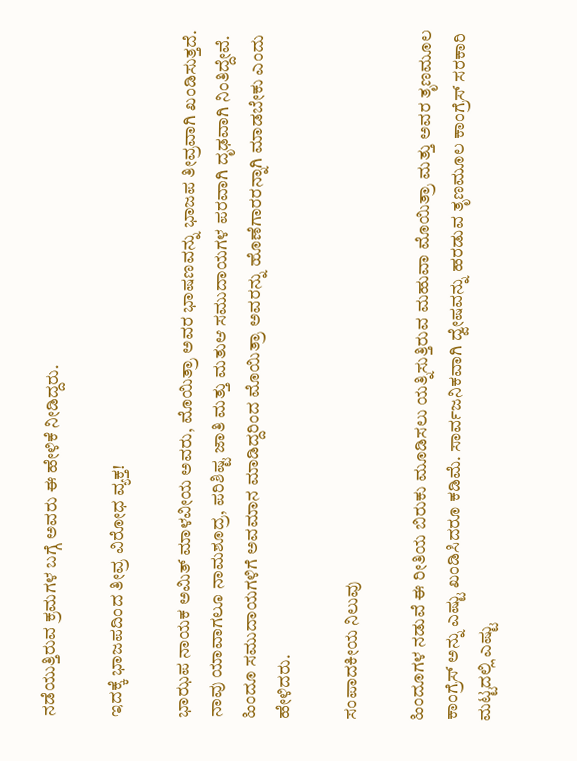ನಡೆಯುತ್ತಿರುವ ಕ್ರಮಗಳ ಬಗ್ಗೆ ಅವರು ಈ ಹೇಳಿಕೆ ನೀಡಿದ್ದರು.

ಇದಕ್ಕೆ ಭಾಜಪದಿಂದ ತೀವ್ರ ವಿರೋಧ ವ್ಯಕ್ತ!

ಭಾಝಪ ನಾಯಕ ಅಮಿತ್ ಮಾಳವೀಯ ಅವರು, ಮೊಯಿತ್ರಾ ಅವರ ಭಾಷಣವನ್ನು ಭಾಜಪ ತೀವ್ರವಾಗಿ ಖಂಡಿಸುತ್ತದೆ. ನಾವು ಯಾವಾಗಲೂ ನಾಮಶೂದ್ರ, ಪರಿಶಿಷ್ಟ ಜಾತಿ ಮತ್ತು ಮತುಆ ಸಮುದಾಯಗಳ ಪರವಾಗಿ ದೃಢವಾಗಿ ನಿಂತಿದ್ದೇವೆ. ಹಿಂದೂ ಸಮುದಾಯಗಳಿಗೆ ಅವಮಾನ ಮಾಡಿದ್ದರಿಂದ ಮೊಯಿತ್ರಾ ಅವರನ್ನು ಹೊಣೆಗಾರರನ್ನಾಗಿ ಮಾಡಬೇಕು ಎಂದು ಹೇಳಿದರು.

ಸಂಪಾದಕೀಯ ನಿಲುವು

ಹಿಂದೂಗಳ ನಡುವೆ ಈ ರೀತಿಯ ಬಿರುಕು ಮೂಡಿಸಲು ಯತ್ನಿಸುತ್ತಿರುವ ಮಹುವಾ ಮೊಯಿತ್ರಾ ಮತ್ತು ಅವರ ತೃಣಮೂಲ ಕಾಂಗ್ರೆಸ್ ಅನ್ನು ಎಷ್ಟು ಖಂಡಿಸಿದರೂ ಕಡಿಮೆ. ಸಾರ್ವಜನಿಕವಾಗಿ ದ್ವೇಷವನ್ನು ಹರಡುವ ತೃಣಮೂಲ ಕಾಂಗ್ರೆಸ್ ಸರಕಾರಿ ಮಟ್ಟದಲ್ಲಿ ಎಷ್ಟು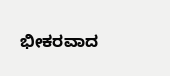ಭೀಕರವಾದ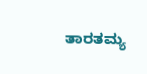ತಾರತಮ್ಯ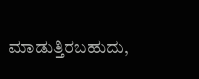ಮಾಡುತ್ತಿರಬಹುದು,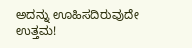ಅದನ್ನು ಊಹಿಸದಿರುವುದೇ ಉತ್ತಮ!